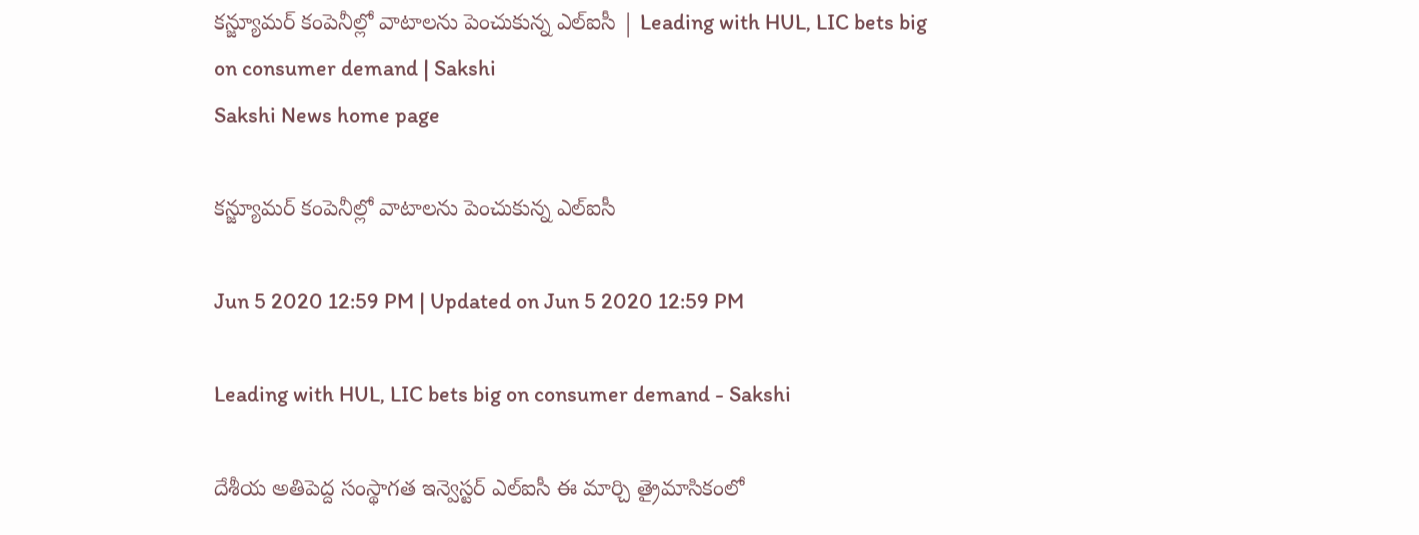కన్జ్యూమర్‌‌ కంపెనీల్లో వాటాలను పెంచుకున్న ఎల్‌ఐసీ | Leading with HUL, LIC bets big on consumer demand | Sakshi
Sakshi News home page

కన్జ్యూమర్‌ కంపెనీల్లో వాటాలను పెంచుకున్న ఎల్‌ఐసీ

Jun 5 2020 12:59 PM | Updated on Jun 5 2020 12:59 PM

Leading with HUL, LIC bets big on consumer demand - Sakshi

దేశీయ అతిపెద్ద సంస్థాగత ఇన్వెస్టర్‌ ఎల్‌ఐసీ ఈ మార్చి త్రైమాసికంలో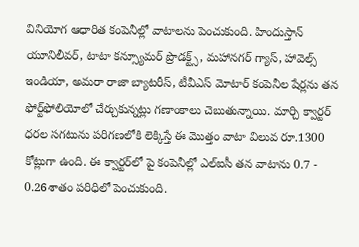వినియోగ ఆధారిత కంపెనీల్లో వాటాలను పెంచుకుంది. హిందుస్తాన్ యూనిలీవర్, టాటా కన్స్యూమర్ ప్రొడక్ట్స్, మహానగర్ గ్యాస్, హావెల్స్ ఇండియా, అమరా రాజా బ్యాటరీస్‌, టీవీఎస్‌ మోటార్ కంపెనీల షేర్లను తన ఫోర్ట్‌ఫోలియోలో చేర్చుకున్నట్లు గణాంకాలు చెబుతున్నాయి. మార్చి క్వార్టర్‌ ధరల సగటును పరిగణలోకి లెక్కిస్తే ఈ మొత్తం వాటా విలువ రూ.1300 కోట్లుగా ఉంది. ఈ క్వార్టర్‌లో పై కంపెనీల్లో ఎల్‌ఐసీ తన వాటాను 0.7 - 0.26శాతం పరిధిలో పెంచుకుంది.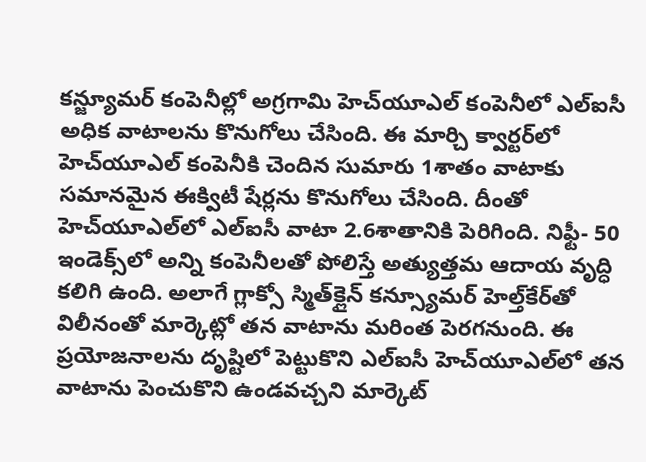కన్జ్యూమర్‌‌ కంపెనీల్లో అగ్రగామి హెచ్‌యూఎల్‌ కంపెనీలో ఎల్‌ఐసీ అధిక వాటాలను కొనుగోలు చేసింది. ఈ మార్చి క్వార్టర్‌లో హెచ్‌యూఎల్‌ కంపెనీకి చెందిన సుమారు 1శాతం వాటాకు సమానమైన ఈక్విటీ షేర్లను కొనుగోలు చేసింది. దీంతో హెచ్‌యూఎల్‌లో ఎల్‌ఐసీ వాటా 2.6శాతానికి పెరిగింది. నిఫ్టీ- 50 ఇండెక్స్‌లో అన్ని కంపెనీలతో పోలిస్తే అత్యుత్తమ ఆదాయ వృద్ధి కలిగి ఉంది. అలాగే గ్లాక్సో స్మిత్‌క్లైన్ కన్స్యూమర్ హెల్త్‌కేర్‌తో విలీనంతో మార్కెట్లో తన వాటాను మరింత పెరగనుంది. ఈ ప్రయోజనాలను దృష్టిలో పెట్టుకొని ఎల్‌ఐసీ హెచ్‌యూఎల్‌లో తన వాటాను పెంచుకొని ఉండవచ్చని మార్కెట్‌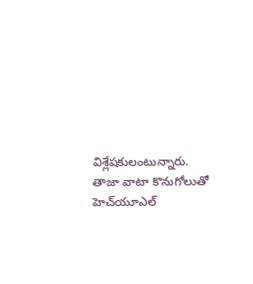విశ్లేషకులంటున్నారు. తాజా వాటా కొనుగోలుతో హెచ్‌యూఎల్‌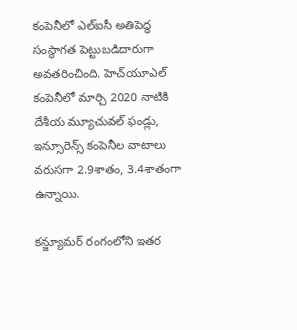కంపెనీలో ఎల్‌ఐసీ అతిపెద్ధ సంస్థాగత పెట్టుబడిదారుగా అవతరించింది. హెచ్‌యూఎల్‌ కంపెనీలో మార్చి 2020 నాటికి దేశీయ మ్యూచువల్‌ ఫండ్లు, ఇన్సూరెన్స్‌ కంపెనీల వాటాలు వరుసగా 2.9శాతం, 3.4శాతంగా ఉన్నాయి.

కన్జ్యూమర్ రంగంలోని ఇతర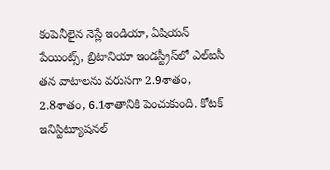కంపెనీలైన నెస్లే ఇండియా, ఏషియన్‌ పేయింట్స్‌, బ్రిటానియా ఇండస్ట్రీస్‌లో ఎల్‌ఐసీ తన వాటాలను వరుసగా 2.9శాతం, 2.8శాతం, 6.1శాతానికి పెంచుకుంది. కోటక్ ఇనిస్టిట్యూషనల్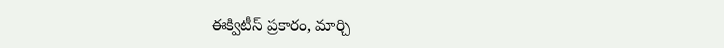ఈక్విటీస్ ప్రకారం, మార్చి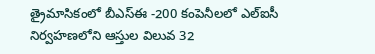త్రైమాసికంలో బీఎస్‌ఈ -200 కంపెనీలలో ఎల్ఐసీ నిర్వహణలోని ఆస్తుల విలువ 32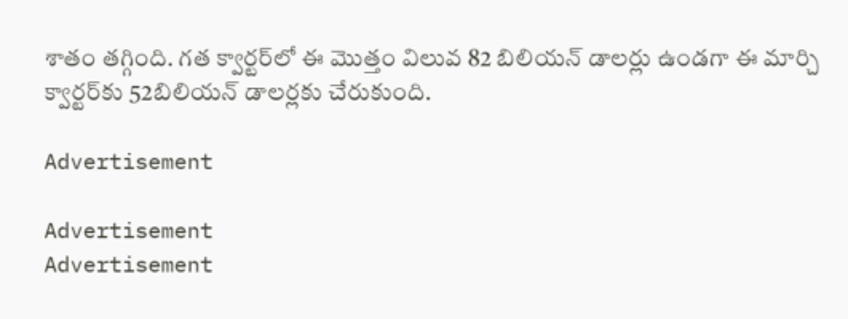శాతం తగ్గింది. గత క్వార్టర్‌లో ఈ మొత్తం విలువ 82 బిలియన్‌ డాలర్లు ఉండగా ఈ మార్చి క్వార్టర్‌కు 52బిలియన్‌ డాలర్లకు చేరుకుంది.

Advertisement

Advertisement
Advertisement